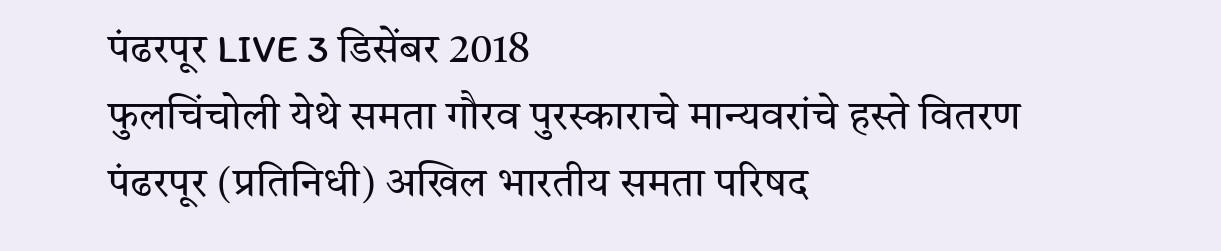पंढरपूर LIVE 3 डिसेंबर 2018
फुलचिंचोली येथे समता गौरव पुरस्काराचे मान्यवरांचे हस्ते वितरण
पंढरपूर (प्रतिनिधी) अखिल भारतीय समता परिषद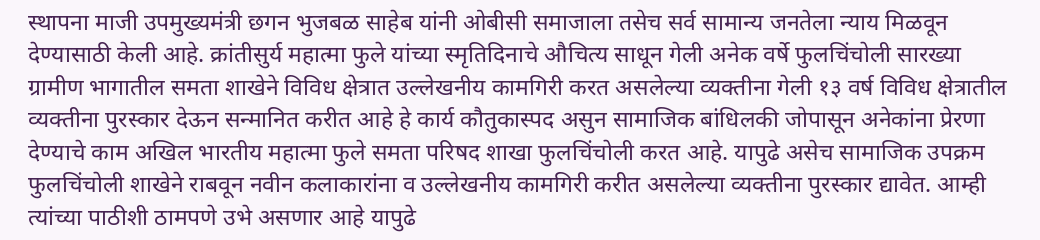स्थापना माजी उपमुख्यमंत्री छगन भुजबळ साहेब यांनी ओबीसी समाजाला तसेच सर्व सामान्य जनतेला न्याय मिळवून देण्यासाठी केली आहे. क्रांतीसुर्य महात्मा फुले यांच्या स्मृतिदिनाचे औचित्य साधून गेली अनेक वर्षे फुलचिंचोली सारख्या ग्रामीण भागातील समता शाखेने विविध क्षेत्रात उल्लेखनीय कामगिरी करत असलेल्या व्यक्तीना गेली १३ वर्ष विविध क्षेत्रातील व्यक्तीना पुरस्कार देऊन सन्मानित करीत आहे हे कार्य कौतुकास्पद असुन सामाजिक बांधिलकी जोपासून अनेकांना प्रेरणा देण्याचे काम अखिल भारतीय महात्मा फुले समता परिषद शाखा फुलचिंचोली करत आहे. यापुढे असेच सामाजिक उपक्रम फुलचिंचोली शाखेने राबवून नवीन कलाकारांना व उल्लेखनीय कामगिरी करीत असलेल्या व्यक्तीना पुरस्कार द्यावेत. आम्ही त्यांच्या पाठीशी ठामपणे उभे असणार आहे यापुढे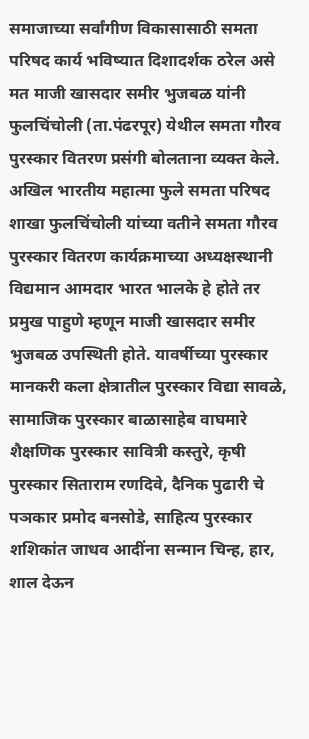समाजाच्या सर्वांगीण विकासासाठी समता परिषद कार्य भविष्यात दिशादर्शक ठरेल असे मत माजी खासदार समीर भुजबळ यांनी फुलचिंचोली (ता.पंढरपूर) येथील समता गौरव पुरस्कार वितरण प्रसंगी बोलताना व्यक्त केले.
अखिल भारतीय महात्मा फुले समता परिषद शाखा फुलचिंचोली यांच्या वतीने समता गौरव पुरस्कार वितरण कार्यक्रमाच्या अध्यक्षस्थानी विद्यमान आमदार भारत भालके हे होते तर प्रमुख पाहुणे म्हणून माजी खासदार समीर भुजबळ उपस्थिती होते. यावर्षीच्या पुरस्कार मानकरी कला क्षेत्रातील पुरस्कार विद्या सावळे, सामाजिक पुरस्कार बाळासाहेब वाघमारे शैक्षणिक पुरस्कार सावित्री कस्तुरे, कृषी पुरस्कार सिताराम रणदिवे, दैनिक पुढारी चे पञकार प्रमोद बनसोडे, साहित्य पुरस्कार शशिकांत जाधव आदींना सन्मान चिन्ह, हार, शाल देऊन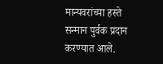मान्यवरांच्या हस्ते सन्मान पुर्वक प्रदान करण्यात आले.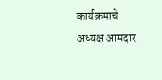कार्यक्रमाचे अध्यक्ष आमदार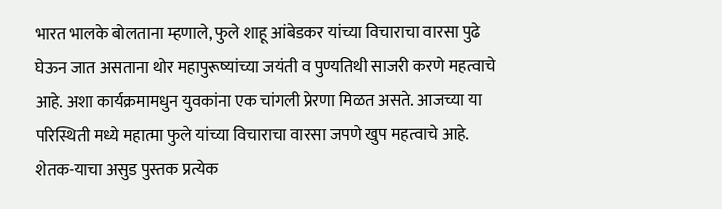भारत भालके बोलताना म्हणाले, फुले शाहू आंबेडकर यांच्या विचाराचा वारसा पुढे घेऊन जात असताना थोर महापुरूष्यांच्या जयंती व पुण्यतिथी साजरी करणे महत्वाचे आहे. अशा कार्यक्रमामधुन युवकांना एक चांगली प्रेरणा मिळत असते. आजच्या या परिस्थिती मध्ये महात्मा फुले यांच्या विचाराचा वारसा जपणे खुप महत्वाचे आहे. शेतक-याचा असुड पुस्तक प्रत्येक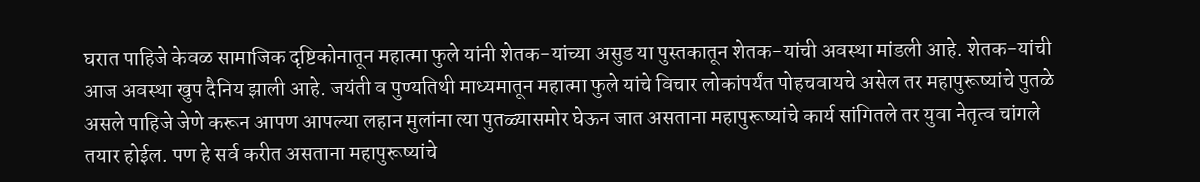घरात पाहिजे केवळ सामाजिक दृष्टिकोनातून महात्मा फुले यांनी शेतक-यांच्या असुड या पुस्तकातून शेतक-यांची अवस्था मांडली आहे. शेतक-यांची आज अवस्था खुप दैनिय झाली आहे. जयंती व पुण्यतिथी माध्यमातून महात्मा फुले यांचे विचार लोकांपर्यंत पोहचवायचे असेल तर महापुरूष्यांचे पुतळे असले पाहिजे जेणे करून आपण आपल्या लहान मुलांना त्या पुतळ्यासमोर घेऊन जात असताना महापुरूष्यांचे कार्य सांगितले तर युवा नेतृत्व चांगले तयार होईल. पण हे सर्व करीत असताना महापुरूष्यांचे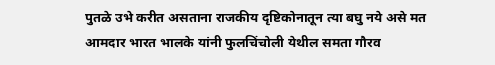पुतळे उभे करीत असताना राजकीय दृष्टिकोनातून त्या बघु नये असे मत आमदार भारत भालके यांनी फुलचिंचोली येथील समता गौरव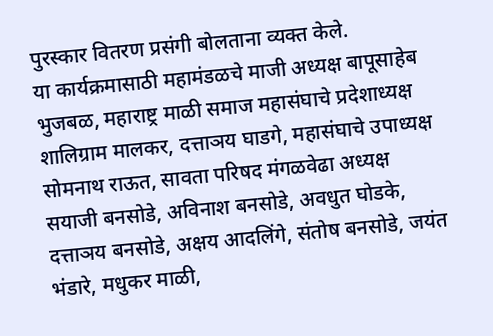पुरस्कार वितरण प्रसंगी बोलताना व्यक्त केले.
या कार्यक्रमासाठी महामंडळचे माजी अध्यक्ष बापूसाहेब भुजबळ, महाराष्ट्र माळी समाज महासंघाचे प्रदेशाध्यक्ष शालिग्राम मालकर, दत्ताञय घाडगे, महासंघाचे उपाध्यक्ष सोमनाथ राऊत, सावता परिषद मंगळवेढा अध्यक्ष सयाजी बनसोडे, अविनाश बनसोडे, अवधुत घोडके, दत्ताञय बनसोडे, अक्षय आदलिंगे, संतोष बनसोडे, जयंत भंडारे, मधुकर माळी,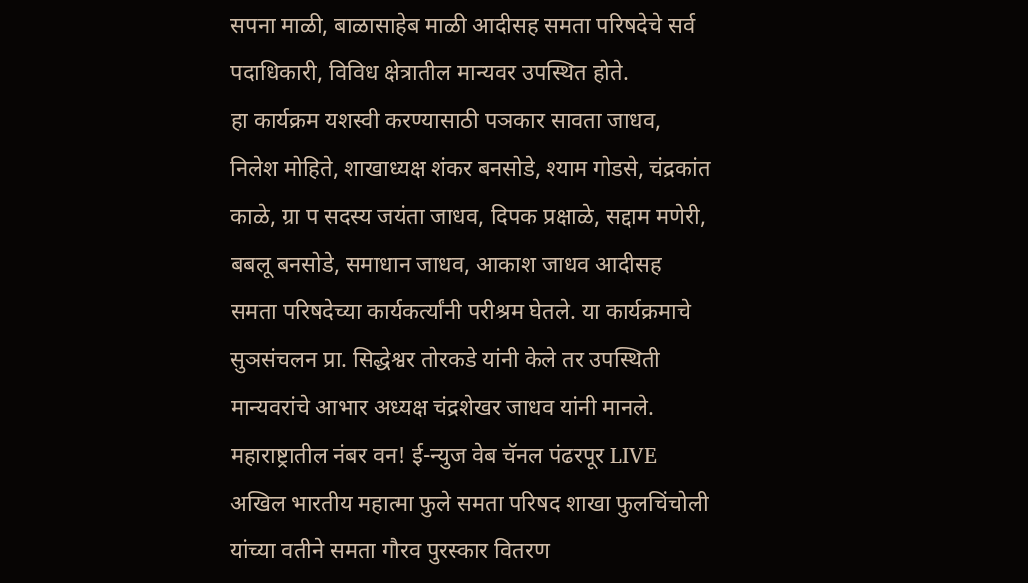सपना माळी, बाळासाहेब माळी आदीसह समता परिषदेचे सर्व पदाधिकारी, विविध क्षेत्रातील मान्यवर उपस्थित होते.
हा कार्यक्रम यशस्वी करण्यासाठी पञकार सावता जाधव, निलेश मोहिते, शाखाध्यक्ष शंकर बनसोडे, श्याम गोडसे, चंद्रकांत काळे, ग्रा प सदस्य जयंता जाधव, दिपक प्रक्षाळे, सद्दाम मणेरी, बबलू बनसोडे, समाधान जाधव, आकाश जाधव आदीसह समता परिषदेच्या कार्यकर्त्यांनी परीश्रम घेतले. या कार्यक्रमाचे सुञसंचलन प्रा. सिद्धेश्वर तोरकडे यांनी केले तर उपस्थिती मान्यवरांचे आभार अध्यक्ष चंद्रशेखर जाधव यांनी मानले.
महाराष्ट्रातील नंबर वन! ई-न्युज वेब चॅनल पंढरपूर LIVE
अखिल भारतीय महात्मा फुले समता परिषद शाखा फुलचिंचोली यांच्या वतीने समता गौरव पुरस्कार वितरण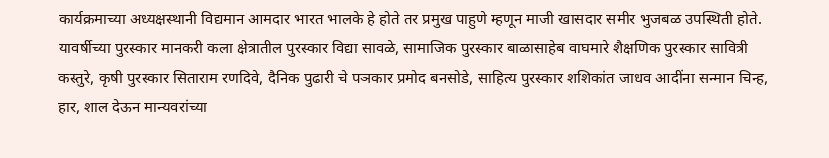कार्यक्रमाच्या अध्यक्षस्थानी विद्यमान आमदार भारत भालके हे होते तर प्रमुख पाहुणे म्हणून माजी खासदार समीर भुजबळ उपस्थिती होते. यावर्षीच्या पुरस्कार मानकरी कला क्षेत्रातील पुरस्कार विद्या सावळे, सामाजिक पुरस्कार बाळासाहेब वाघमारे शैक्षणिक पुरस्कार सावित्री कस्तुरे, कृषी पुरस्कार सिताराम रणदिवे, दैनिक पुढारी चे पञकार प्रमोद बनसोडे, साहित्य पुरस्कार शशिकांत जाधव आदींना सन्मान चिन्ह, हार, शाल देऊन मान्यवरांच्या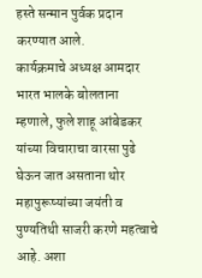हस्ते सन्मान पुर्वक प्रदान करण्यात आले.
कार्यक्रमाचे अध्यक्ष आमदार भारत भालके बोलताना म्हणाले, फुले शाहू आंबेडकर यांच्या विचाराचा वारसा पुढे घेऊन जात असताना थोर महापुरूष्यांच्या जयंती व पुण्यतिथी साजरी करणे महत्वाचे आहे. अशा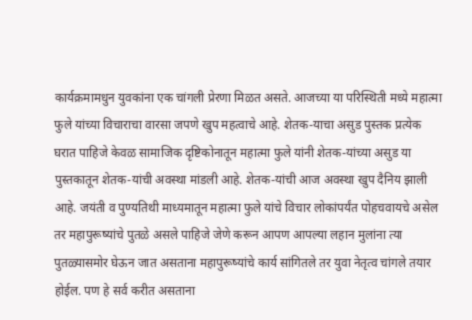कार्यक्रमामधुन युवकांना एक चांगली प्रेरणा मिळत असते. आजच्या या परिस्थिती मध्ये महात्मा फुले यांच्या विचाराचा वारसा जपणे खुप महत्वाचे आहे. शेतक-याचा असुड पुस्तक प्रत्येक घरात पाहिजे केवळ सामाजिक दृष्टिकोनातून महात्मा फुले यांनी शेतक-यांच्या असुड या पुस्तकातून शेतक-यांची अवस्था मांडली आहे. शेतक-यांची आज अवस्था खुप दैनिय झाली आहे. जयंती व पुण्यतिथी माध्यमातून महात्मा फुले यांचे विचार लोकांपर्यंत पोहचवायचे असेल तर महापुरूष्यांचे पुतळे असले पाहिजे जेणे करून आपण आपल्या लहान मुलांना त्या पुतळ्यासमोर घेऊन जात असताना महापुरूष्यांचे कार्य सांगितले तर युवा नेतृत्व चांगले तयार होईल. पण हे सर्व करीत असताना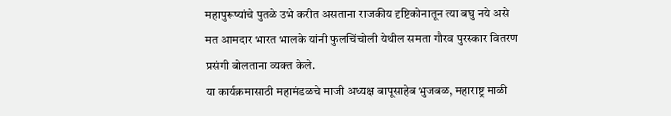महापुरूष्यांचे पुतळे उभे करीत असताना राजकीय दृष्टिकोनातून त्या बघु नये असे मत आमदार भारत भालके यांनी फुलचिंचोली येथील समता गौरव पुरस्कार वितरण प्रसंगी बोलताना व्यक्त केले.
या कार्यक्रमासाठी महामंडळचे माजी अध्यक्ष बापूसाहेब भुजबळ, महाराष्ट्र माळी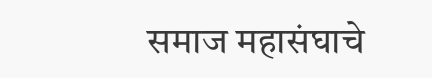समाज महासंघाचे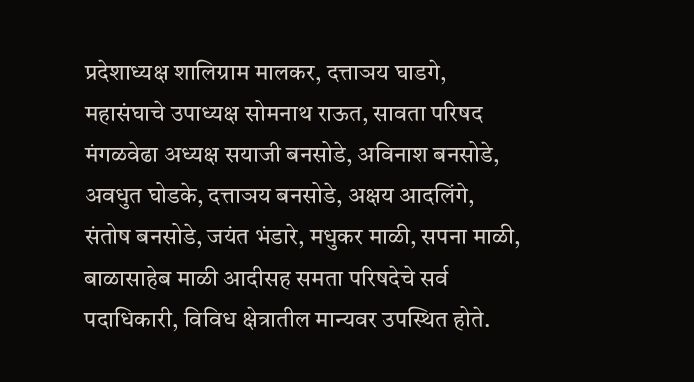प्रदेशाध्यक्ष शालिग्राम मालकर, दत्ताञय घाडगे, महासंघाचे उपाध्यक्ष सोमनाथ राऊत, सावता परिषद मंगळवेढा अध्यक्ष सयाजी बनसोडे, अविनाश बनसोडे, अवधुत घोडके, दत्ताञय बनसोडे, अक्षय आदलिंगे, संतोष बनसोडे, जयंत भंडारे, मधुकर माळी, सपना माळी, बाळासाहेब माळी आदीसह समता परिषदेचे सर्व पदाधिकारी, विविध क्षेत्रातील मान्यवर उपस्थित होते.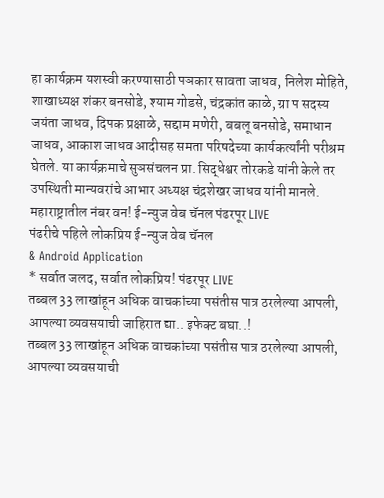हा कार्यक्रम यशस्वी करण्यासाठी पञकार सावता जाधव, निलेश मोहिते, शाखाध्यक्ष शंकर बनसोडे, श्याम गोडसे, चंद्रकांत काळे, ग्रा प सदस्य जयंता जाधव, दिपक प्रक्षाळे, सद्दाम मणेरी, बबलू बनसोडे, समाधान जाधव, आकाश जाधव आदीसह समता परिषदेच्या कार्यकर्त्यांनी परीश्रम घेतले. या कार्यक्रमाचे सुञसंचलन प्रा. सिद्धेश्वर तोरकडे यांनी केले तर उपस्थिती मान्यवरांचे आभार अध्यक्ष चंद्रशेखर जाधव यांनी मानले.
महाराष्ट्रातील नंबर वन! ई-न्युज वेब चॅनल पंढरपूर LIVE
पंढरीचे पहिले लोकप्रिय ई-न्युज वेब चॅनल
& Android Application
* सर्वात जलद, सर्वात लोकप्रिय! पंढरपूर LIVE
तब्बल 33 लाखांहून अधिक वाचकांच्या पसंतीस पात्र ठरलेल्या आपली, आपल्या व्यवसयाची जाहिरात द्या.. इफेक्ट बघा..!
तब्बल 33 लाखांहून अधिक वाचकांच्या पसंतीस पात्र ठरलेल्या आपली, आपल्या व्यवसयाची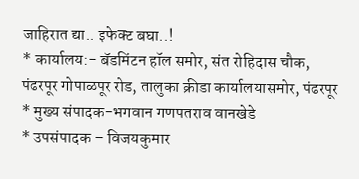जाहिरात द्या.. इफेक्ट बघा..!
* कार्यालय:- बॅडमिंटन हॉल समोर, संत रोहिदास चौक,
पंढरपूर गोपाळपूर रोड, तालुका क्रीडा कार्यालयासमोर, पंढरपूर
* मुख्य संपादक-भगवान गणपतराव वानखेडे
* उपसंपादक – विजयकुमार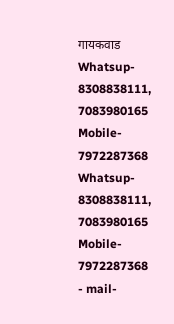गायकवाड
Whatsup- 8308838111, 7083980165
Mobile- 7972287368
Whatsup- 8308838111, 7083980165
Mobile- 7972287368
- mail-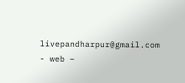livepandharpur@gmail.com
- web –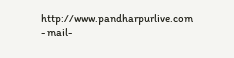http://www.pandharpurlive.com
- mail-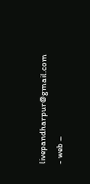livepandharpur@gmail.com
- web –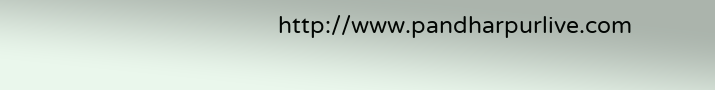http://www.pandharpurlive.com